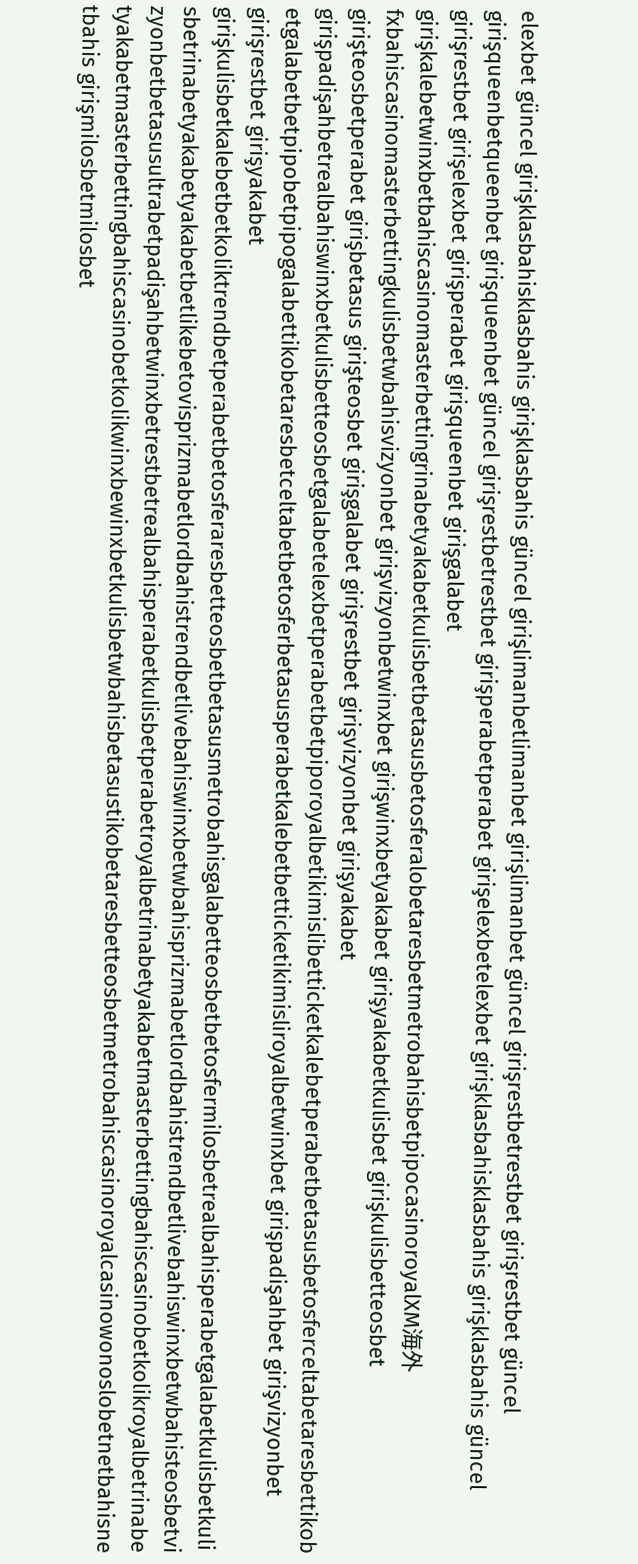elexbet güncel girişklasbahisklasbahis girişklasbahis güncel girişlimanbetlimanbet girişlimanbet güncel girişrestbetrestbet girişrestbet güncel girişqueenbetqueenbet girişqueenbet güncel girişrestbetrestbet girişperabetperabet girişelexbetelexbet girişklasbahisklasbahis girişklasbahis güncel girişrestbet girişelexbet girişperabet girişqueenbet girişgalabet girişkalebetwinxbetbahiscasinomasterbettingrinabetyakabetkulisbetbetasusbetosferalobetaresbetmetrobahisbetpipocasinoroyalXM海外fxbahiscasinomasterbettingkulisbetwbahisvizyonbet girişvizyonbetwinxbet girişwinxbetyakabet girişyakabetkulisbet girişkulisbetteosbet girişteosbetperabet girişbetasus girişteosbet girişgalabet girişrestbet girişvizyonbet girişyakabet girişpadişahbetrealbahiswinxbetkulisbetteosbetgalabetelexbetperabetbetpiporoyalbetikimislibetticketkalebetperabetbetasusbetosferceltabetaresbettikobetgalabetbetpipobetpipogalabettikobetaresbetceltabetbetosferbetasusperabetkalebetbetticketikimisliroyalbetwinxbet girişpadişahbet girişvizyonbet girişrestbet girişyakabet girişkulisbetkalebetbetkoliktrendbetperabetbetosferaresbetteosbetbetasusmetrobahisgalabetteosbetbetosfermilosbetrealbahisperabetgalabetkulisbetkulisbetrinabetyakabetyakabetbetlikebetovisprizmabetlordbahistrendbetlivebahiswinxbetwbahisprizmabetlordbahistrendbetlivebahiswinxbetwbahisteosbetvizyonbetbetasusultrabetpadişahbetwinxbetrestbetrealbahisperabetkulisbetperabetroyalbetrinabetyakabetmasterbettingbahiscasinobetkolikroyalbetrinabetyakabetmasterbettingbahiscasinobetkolikwinxbewinxbetkulisbetwbahisbetasustikobetaresbetteosbetmetrobahiscasinoroyalcasinowonoslobetnetbahisnetbahis girişmilosbetmilosbet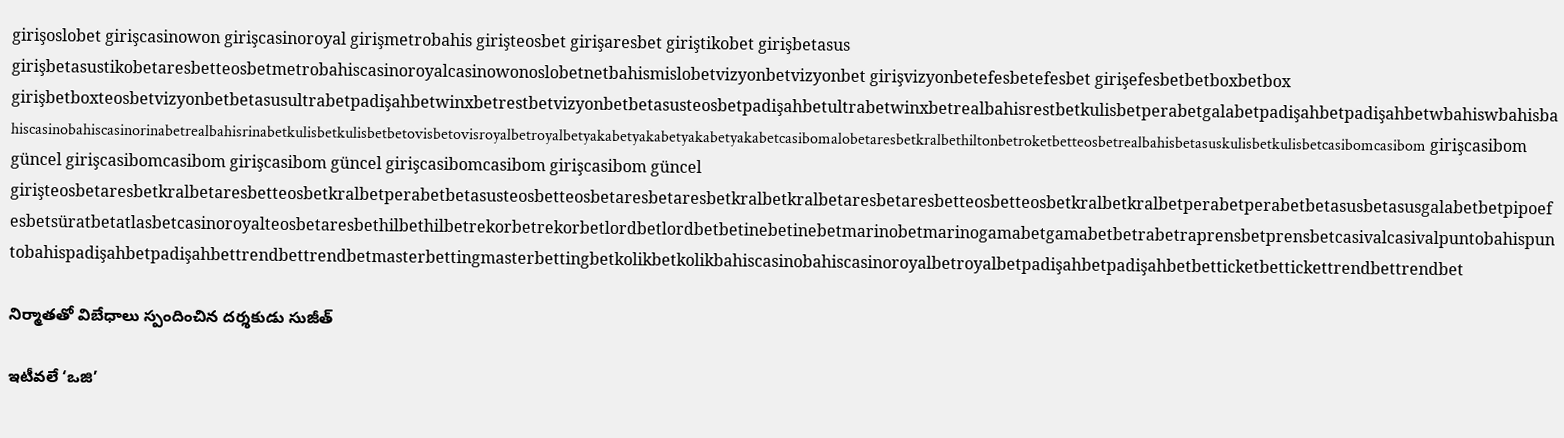girişoslobet girişcasinowon girişcasinoroyal girişmetrobahis girişteosbet girişaresbet giriştikobet girişbetasus girişbetasustikobetaresbetteosbetmetrobahiscasinoroyalcasinowonoslobetnetbahismislobetvizyonbetvizyonbet girişvizyonbetefesbetefesbet girişefesbetbetboxbetbox girişbetboxteosbetvizyonbetbetasusultrabetpadişahbetwinxbetrestbetvizyonbetbetasusteosbetpadişahbetultrabetwinxbetrealbahisrestbetkulisbetperabetgalabetpadişahbetpadişahbetwbahiswbahisbahiscasinobahiscasinorinabetrealbahisrinabetkulisbetkulisbetbetovisbetovisroyalbetroyalbetyakabetyakabetyakabetyakabetcasibomalobetaresbetkralbethiltonbetroketbetteosbetrealbahisbetasuskulisbetkulisbetcasibomcasibom girişcasibom güncel girişcasibomcasibom girişcasibom güncel girişcasibomcasibom girişcasibom güncel girişteosbetaresbetkralbetaresbetteosbetkralbetperabetbetasusteosbetteosbetaresbetaresbetkralbetkralbetaresbetaresbetteosbetteosbetkralbetkralbetperabetperabetbetasusbetasusgalabetbetpipoefesbetsüratbetatlasbetcasinoroyalteosbetaresbethilbethilbetrekorbetrekorbetlordbetlordbetbetinebetinebetmarinobetmarinogamabetgamabetbetrabetraprensbetprensbetcasivalcasivalpuntobahispuntobahispadişahbetpadişahbettrendbettrendbetmasterbettingmasterbettingbetkolikbetkolikbahiscasinobahiscasinoroyalbetroyalbetpadişahbetpadişahbetbetticketbettickettrendbettrendbet

నిర్మాతతో విబేధాలు స్పందించిన దర్శకుడు సుజీత్

ఇటీవలే ‘ఒజి’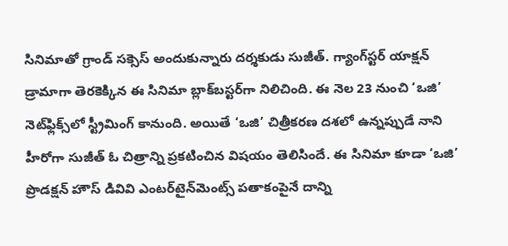సినిమాతో గ్రాండ్ సక్సెస్ అందుకున్నారు దర్శకుడు సుజీత్. గ్యాంగ్‌స్టర్ యాక్షన్ డ్రామాగా తెరకెక్కిన ఈ సినిమా బ్లాక్‌బస్టర్‌గా నిలిచింది. ఈ నెల 23 నుంచి ‘ఒజి’ నెట్‌ఫ్లిక్స్‌లో స్ట్రీమింగ్ కానుంది. అయితే ‘ఒజి’ చిత్రీకరణ దశలో ఉన్నప్పుడే నాని హీరోగా సుజీత్ ఓ చిత్రాన్ని ప్రకటించిన విషయం తెలిసిందే. ఈ సినిమా కూడా ‘ఒజి’ ప్రొడక్షన్ హౌస్ డివివి ఎంటర్‌టైన్‌మెంట్స్ పతాకంపైనే దాన్ని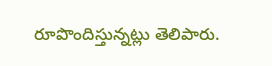రూపొందిస్తున్నట్లు తెలిపారు.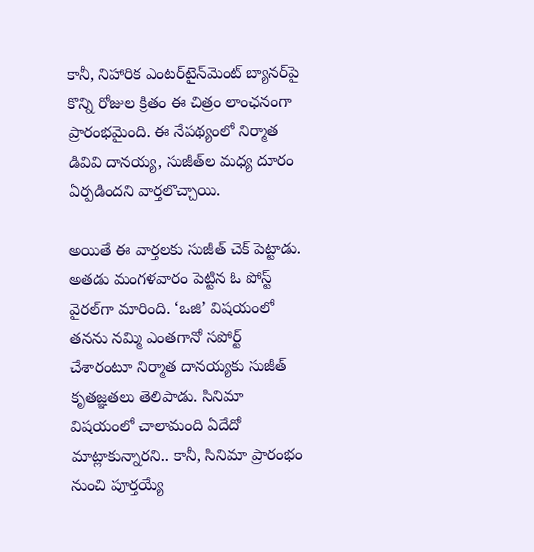కానీ, నిహారిక ఎంటర్‌టైన్‌మెంట్ బ్యానర్‌పై కొన్ని రోజుల క్రితం ఈ చిత్రం లాంఛనంగా ప్రారంభమైంది. ఈ నేపథ్యంలో నిర్మాత డివివి దానయ్య, సుజీత్‌ల మధ్య దూరం ఏర్పడిందని వార్తలొచ్చాయి.

అయితే ఈ వార్తలకు సుజీత్ చెక్ పెట్టాడు. అతడు మంగళవారం పెట్టిన ఓ పోస్ట్ వైరల్‌గా మారింది. ‘ఒజి’ విషయంలో తనను నమ్మి ఎంతగానో సపోర్ట్ చేశారంటూ నిర్మాత దానయ్యకు సుజీత్ కృతజ్ఞతలు తెలిపాడు. సినిమా విషయంలో చాలామంది ఏదేదో మాట్లాకున్నారని.. కానీ, సినిమా ప్రారంభం నుంచి పూర్తయ్యే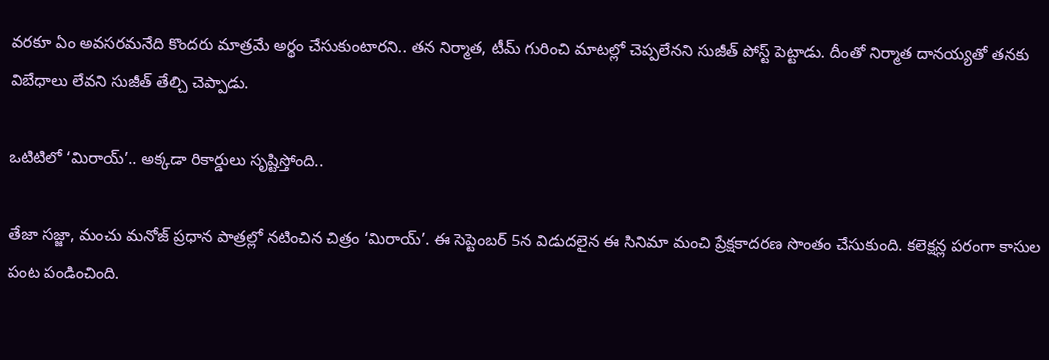వరకూ ఏం అవసరమనేది కొందరు మాత్రమే అర్థం చేసుకుంటారని.. తన నిర్మాత, టీమ్ గురించి మాటల్లో చెప్పలేనని సుజీత్ పోస్ట్ పెట్టాడు. దీంతో నిర్మాత దానయ్యతో తనకు విబేధాలు లేవని సుజీత్ తేల్చి చెప్పాడు.

ఒటిటిలో ‘మిరాయ్’.. అక్కడా రికార్డులు సృష్టిస్తోంది..

తేజా సజ్జా, మంచు మనోజ్ ప్రధాన పాత్రల్లో నటించిన చిత్రం ‘మిరాయ్’. ఈ సెప్టెంబర్ 5న విడుదలైన ఈ సినిమా మంచి ప్రేక్షకాదరణ సొంతం చేసుకుంది. కలెక్షన్ల పరంగా కాసుల పంట పండించింది.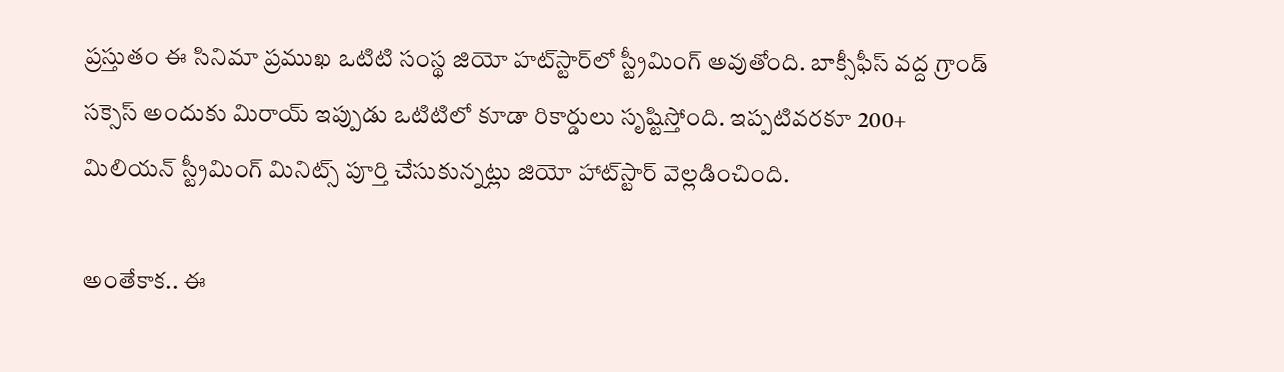ప్రస్తుతం ఈ సినిమా ప్రముఖ ఒటిటి సంస్థ జియో హట్‌స్టార్‌లో స్ట్రీమింగ్ అవుతోంది. బాక్సీఫీస్ వద్ద గ్రాండ్ సక్సెస్ అందుకు మిరాయ్ ఇప్పుడు ఒటిటిలో కూడా రికార్డులు సృష్టిస్తోంది. ఇప్పటివరకూ 200+ మిలియన్ స్ట్రీమింగ్ మినిట్స్ పూర్తి చేసుకున్నట్లు జియో హాట్‌స్టార్ వెల్లడించింది.

అంతేకాక.. ఈ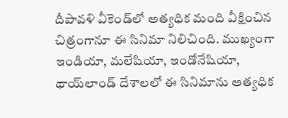దీపావళి వీకెండ్‌లో అత్యధిక మంది వీక్షించిన చిత్రంగానూ ఈ సినిమా నిలిచింది. ముఖ్యంగా ఇండియా, మలేషియా, ఇండోనేషియా, థాయ్‌లాండ్ దేశాలలో ఈ సినిమాను అత్యధిక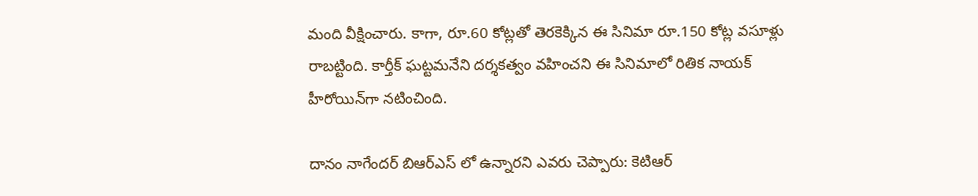మంది వీక్షించారు. కాగా, రూ.60 కోట్లతో తెరకెక్కిన ఈ సినిమా రూ.150 కోట్ల వసూళ్లు రాబట్టింది. కార్తీక్ ఘట్టమనేని దర్శకత్వం వహించని ఈ సినిమాలో రితిక నాయక్ హీరోయిన్‌గా నటించింది.

దానం నాగేందర్ బిఆర్ఎస్ లో ఉన్నారని ఎవరు చెప్పారు: కెటిఆర్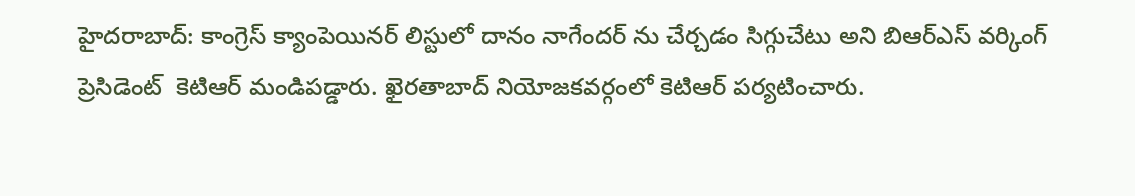హైదరాబాద్: కాంగ్రెస్ క్యాంపెయినర్ లిస్టులో దానం నాగేందర్ ను చేర్చడం సిగ్గుచేటు అని బిఆర్ఎస్ వర్కింగ్ ప్రెసిడెంట్  కెటిఆర్ మండిపడ్డారు. ఖైరతాబాద్ నియోజకవర్గంలో కెటిఆర్ పర్యటించారు.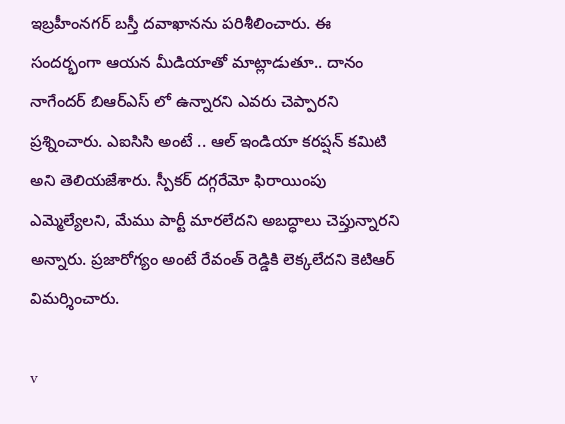ఇబ్రహీంనగర్ బస్తీ దవాఖానను పరిశీలించారు. ఈ సందర్భంగా ఆయన మీడియాతో మాట్లాడుతూ.. దానం నాగేందర్ బిఆర్ఎస్ లో ఉన్నారని ఎవరు చెప్పారని ప్రశ్నించారు. ఎఐసిసి అంటే .. ఆల్ ఇండియా కరప్షన్ కమిటి అని తెలియజేశారు. స్పీకర్ దగ్గరేమో ఫిరాయింపు ఎమ్మెల్యేలని, మేము పార్టీ మారలేదని అబద్ధాలు చెప్తున్నారని అన్నారు. ప్రజారోగ్యం అంటే రేవంత్ రెడ్డికి లెక్కలేదని కెటిఆర్ విమర్శించారు.

v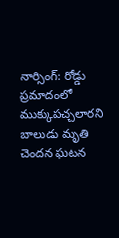నార్సింగ్: రోడ్డు ప్రమాదంలో ముక్కుపచ్చలారని బాలుడు మృతి చెందన ఘటన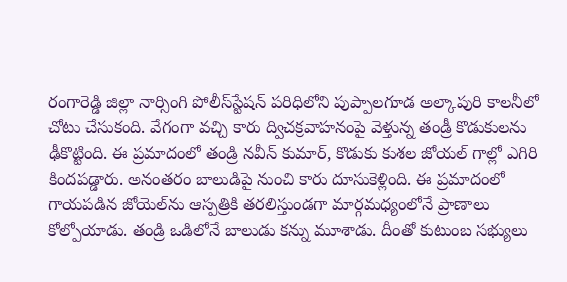రంగారెడ్డి జిల్లా నార్సింగి పోలీస్‌స్టేషన్ పరిధిలోని పుప్పాలగూడ అల్కాపురి కాలనీలో చోటు చేసుకంది. వేగంగా వచ్చి కారు ద్విచక్రవాహనంపై వెళ్తున్న తండ్రీ కొడుకులను ఢీకొట్టింది. ఈ ప్రమాదంలో తండ్రి నవీన్ కుమార్, కొడుకు కుశల జోయల్ గాల్లో ఎగిరి కిందపడ్డారు. అనంతరం బాలుడిపై నుంచి కారు దూసుకెళ్లింది. ఈ ప్రమాదంలో గాయపడిన జోయెల్‌ను ఆస్పత్రికి తరలిస్తుండగా మార్గమధ్యంలోనే ప్రాణాలు కోల్పోయాడు. తండ్రి ఒడిలోనే బాలుడు కన్ను మూశాడు. దీంతో కుటుంబ సభ్యులు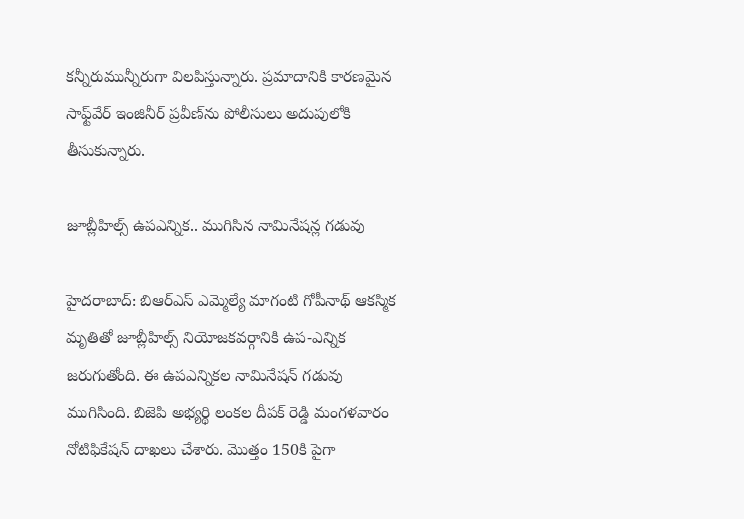కన్నీరుమున్నీరుగా విలపిస్తున్నారు. ప్రమాదానికి కారణమైన సాఫ్ట్‌వేర్ ఇంజినీర్ ప్రవీణ్‌ను పోలీసులు అదుపులోకి తీసుకున్నారు.

జూబ్లీహిల్స్‌ ఉపఎన్నిక.. ముగిసిన నామినేషన్ల గడువు

హైదరాబాద్: బిఆర్ఎస్ ఎమ్మెల్యే మాగంటి గోపీనాథ్ ఆకస్మిక మృతితో జూబ్లీహిల్స్ నియోజకవర్గానికి ఉప-ఎన్నిక జరుగుతోంది. ఈ ఉపఎన్నికల నామినేషన్ గడువు ముగిసింది. బిజెపి అభ్యర్థి లంకల దీపక్ రెడ్డి మంగళవారం నోటిఫికేషన్ దాఖలు చేశారు. మొత్తం 150కి పైగా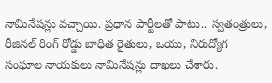నామినేషన్లు వచ్చాయి. ప్రధాన పార్టీలతో పాటు.. స్వతంత్రులు, రీజినల్ రింగ్ రోడ్డు బాధిత రైతులు, ఒయు, నిరుద్యోగ సంఘాల నాయకులు నామినేషన్లు దాఖలు చేశారు.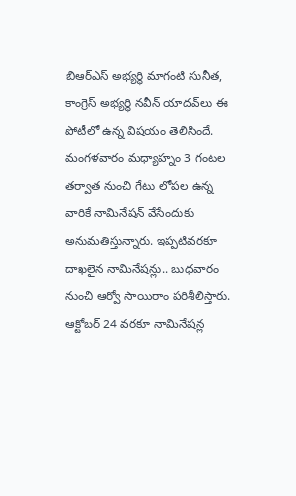బిఆర్ఎస్ అభ్యర్థి మాగంటి సునీత, కాంగ్రెస్ అభ్యర్థి నవీన్ యాదవ్‌లు ఈ పోటీలో ఉన్న విషయం తెలిసిందే. మంగళవారం మధ్యాహ్నం 3 గంటల తర్వాత నుంచి గేటు లోపల ఉన్న వారికే నామినేషన్ వేసేందుకు అనుమతిస్తున్నారు. ఇప్పటివరకూ దాఖలైన నామినేషన్లు.. బుధవారం నుంచి ఆర్వో సాయిరాం పరిశీలిస్తారు. ఆక్టోబర్ 24 వరకూ నామినేషన్ల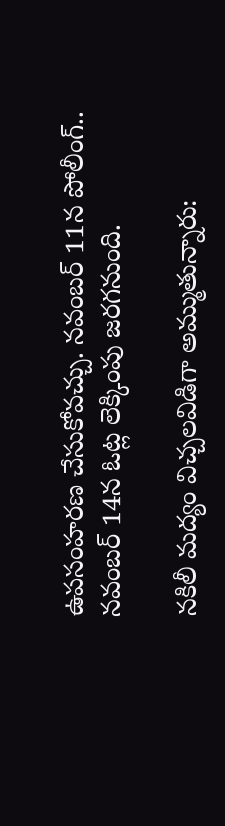ఉపసంహరణ చేసుకోవచ్చు. నవంబర్ 11న పోలీంగ్.. నవంబర్ 14న ఓట్ల లెక్కింపు జరగనుంది.

నకిలీ మద్యం విచ్చలవిడిగా అమ్ముతున్నారు: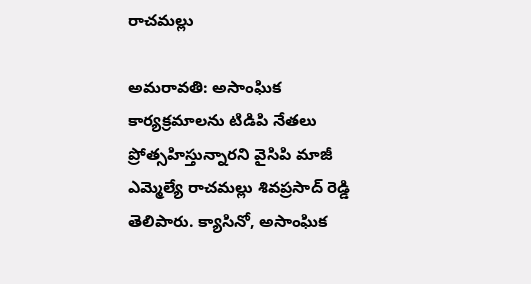రాచమల్లు

అమరావతి: అసాంఘిక కార్యక్రమాలను టిడిపి నేతలు ప్రోత్సహిస్తున్నారని వైసిపి మాజీ ఎమ్మెల్యే రాచమల్లు శివప్రసాద్ రెడ్డి తెలిపారు. క్యాసినో, అసాంఘిక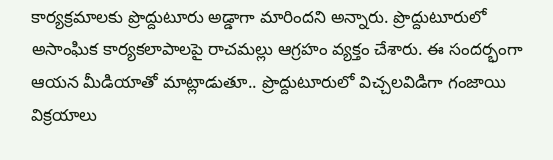కార్యక్రమాలకు ప్రొద్దుటూరు అడ్డాగా మారిందని అన్నారు. ప్రొద్దుటూరులో అసాంఘిక కార్యకలాపాలపై రాచమల్లు ఆగ్రహం వ్యక్తం చేశారు. ఈ సందర్భంగా ఆయన మీడియాతో మాట్లాడుతూ.. ప్రొద్దుటూరులో విచ్చలవిడిగా గంజాయి విక్రయాలు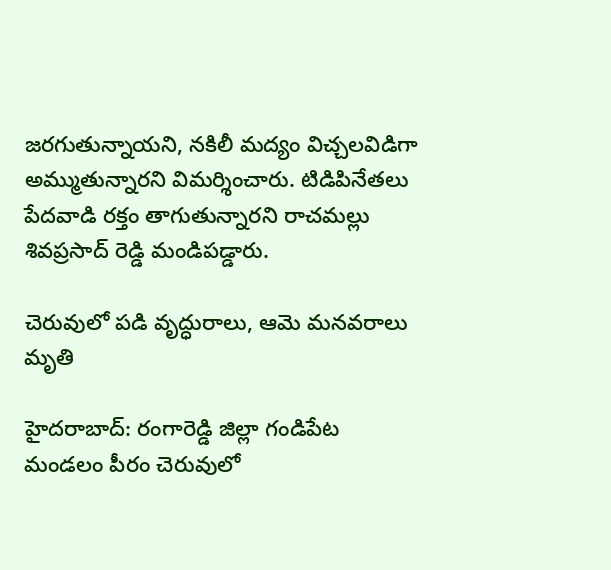జరగుతున్నాయని, నకిలీ మద్యం విచ్చలవిడిగా అమ్ముతున్నారని విమర్శించారు. టిడిపినేతలు పేదవాడి రక్తం తాగుతున్నారని రాచమల్లు శివప్రసాద్ రెడ్డి మండిపడ్డారు.

చెరువులో పడి వృద్ధురాలు, ఆమె మనవరాలు మృతి

హైదరాబాద్: రంగారెడ్డి జిల్లా గండిపేట మండలం పీరం చెరువులో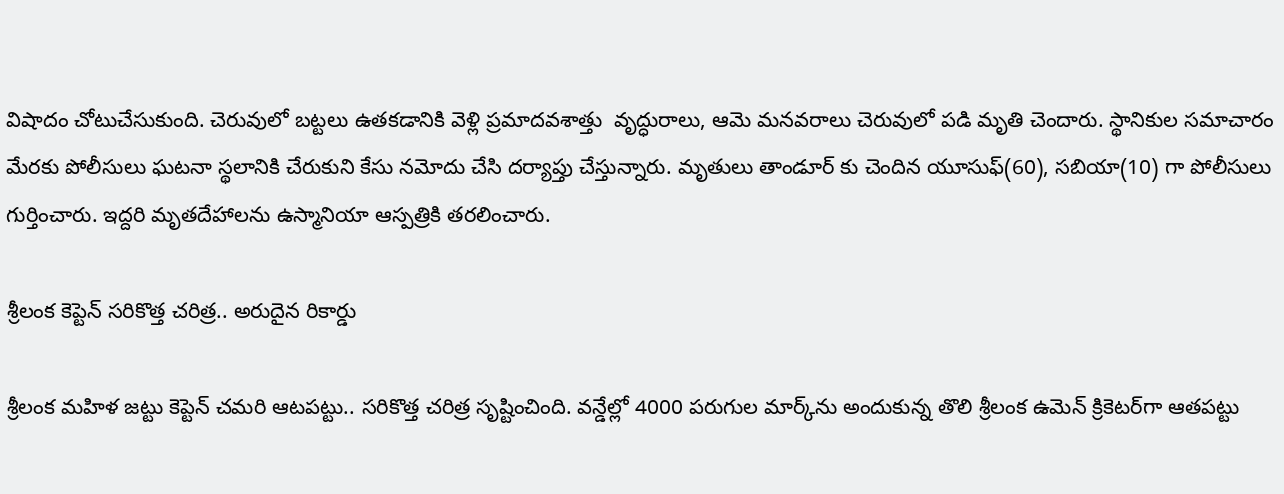విషాదం చోటుచేసుకుంది. చెరువులో బట్టలు ఉతకడానికి వెళ్లి ప్రమాదవశాత్తు  వృద్ధురాలు, ఆమె మనవరాలు చెరువులో పడి మృతి చెందారు. స్థానికుల సమాచారం మేరకు పోలీసులు ఘటనా స్థలానికి చేరుకుని కేసు నమోదు చేసి దర్యాప్తు చేస్తున్నారు. మృతులు తాండూర్ కు చెందిన యూసుఫ్(60), సబియా(10) గా పోలీసులు గుర్తించారు. ఇద్దరి మృతదేహాలను ఉస్మానియా ఆస్పత్రికి తరలించారు.

శ్రీలంక కెప్టెన్ సరికొత్త చరిత్ర.. అరుదైన రికార్డు

శ్రీలంక మహిళ జట్టు కెప్టెన్ చమరి ఆటపట్టు.. సరికొత్త చరిత్ర సృష్టించింది. వన్డేల్లో 4000 పరుగుల మార్క్‌ను అందుకున్న తొలి శ్రీలంక ఉమెన్ క్రికెటర్‌గా ఆతపట్టు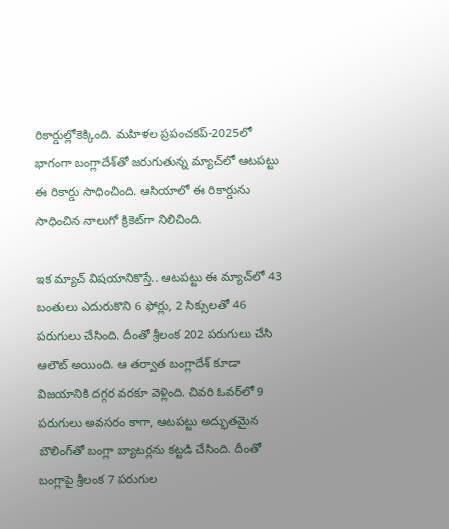రికార్డుల్లోకెక్కింది. మహిళల ప్రపంచకప్-2025లో భాగంగా బంగ్లాదేశ్‌తో జరుగుతున్న మ్యాచ్‌లో ఆటపట్టు ఈ రికార్డు సాధించింది. ఆసియాలో ఈ రికార్డును సాధించిన నాలుగో క్రికెట్‌గా నిలిచింది.

ఇక మ్యాచ్ విషయానికొస్తే.. ఆటపట్టు ఈ మ్యాచ్‌లో 43 బంతులు ఎదురుకొని 6 ఫోర్లు, 2 సిక్సులతో 46 పరుగులు చేసింది. దీంతో శ్రీలంక 202 పరుగులు చేసి ఆలౌట్ అయింది. ఆ తర్వాత బంగ్లాదేశ్‌ కూడా విజయానికి దగ్గర వరకూ వెళ్లింది. చివరి ఓవర్‌లో 9 పరుగులు అవసరం కాగా, ఆటపట్టు అద్భుతమైన బౌలింగ్‌తో బంగ్లా బ్యాటర్లను కట్టడి చేసింది. దీంతో బంగ్లాపై శ్రీలంక 7 పరుగుల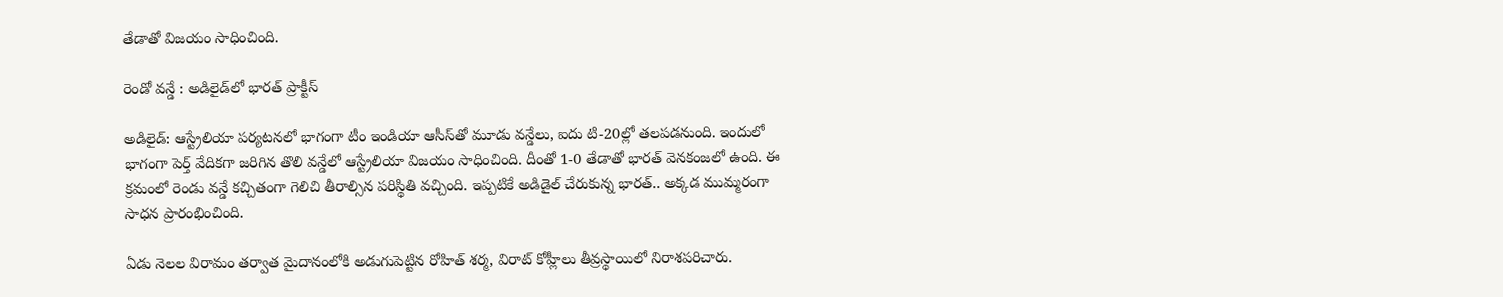తేడాతో విజయం సాధించింది.

రెండో వన్డే : అడిలైడ్‌లో భారత్ ప్రాక్టీస్

అడిలైడ్: ఆస్ట్రేలియా పర్యటనలో భాగంగా టీం ఇండియా ఆసీస్‌తో మూడు వన్డేలు, ఐదు టి-20ల్లో తలపడనుంది. ఇందులో భాగంగా పెర్త్ వేదికగా జరిగిన తొలి వన్డేలో ఆస్ట్రేలియా విజయం సాధించింది. దీంతో 1-0 తేడాతో భారత్ వెనకంజలో ఉంది. ఈ క్రమంలో రెండు వన్డే కచ్చితంగా గెలిచి తీరాల్సిన పరిస్థితి వచ్చింది. ఇప్పటికే అడిడైల్ చేరుకున్న భారత్.. అక్కడ ముమ్మరంగా సాధన ప్రారంభించింది.

ఏడు నెలల విరామం తర్వాత మైదానంలోకి అడుగుపెట్టిన రోహిత్ శర్మ, విరాట్ కోహ్లీలు తీవ్రస్థాయిలో నిరాశపరిచారు.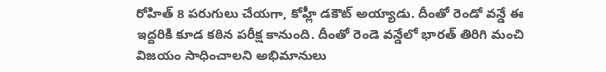రోహిత్ 8 పరుగులు చేయగా, కోహ్లీ డకౌట్ అయ్యాడు. దీంతో రెండో వన్డే ఈ ఇద్దరికి కూడ కఠిన పరీక్ష కానుంది. దీంతో రెండె వన్డేలో భారత్ తిరిగి మంచి విజయం సాధించాలని అభిమానులు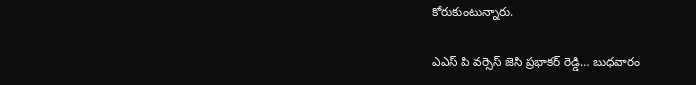కోరుకుంటున్నారు.

ఎఎస్ పి వర్సెస్ జెసి ప్రభాకర్ రెడ్డి… బుధవారం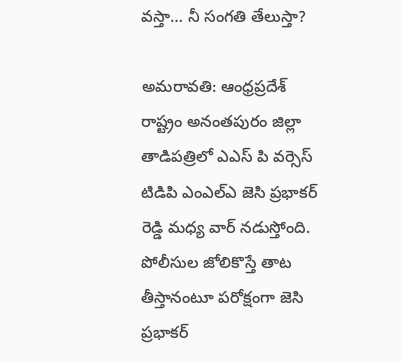వస్తా… నీ సంగతి తేలుస్తా?

అమరావతి: ఆంధ్రప్రదేశ్ రాష్ట్రం అనంతపురం జిల్లా తాడిపత్రిలో ఎఎస్ పి వర్సెస్ టిడిపి ఎంఎల్ఎ జెసి ప్రభాకర్ రెడ్డి మధ్య వార్ నడుస్తోంది. పోలీసుల జోలికొస్తే తాట తీస్తానంటూ పరోక్షంగా జెసి ప్రభాకర్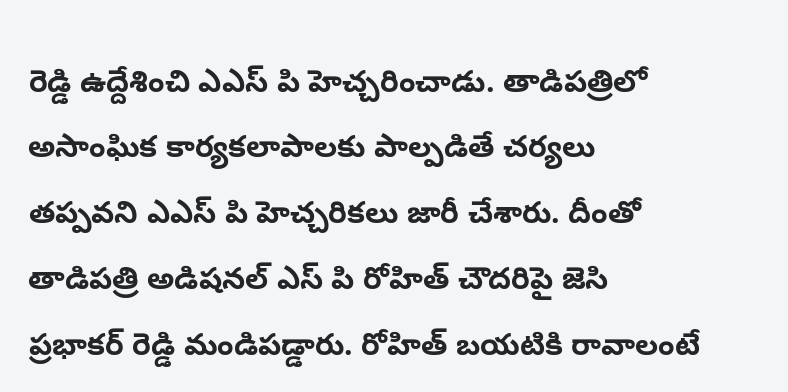రెడ్డి ఉద్దేశించి ఎఎస్ పి హెచ్చరించాడు. తాడిపత్రిలో అసాంఘిక కార్యకలాపాలకు పాల్పడితే చర్యలు తప్పవని ఎఎస్ పి హెచ్చరికలు జారీ చేశారు. దీంతో తాడిపత్రి అడిషనల్ ఎస్ పి రోహిత్ చౌదరిపై జెసి ప్రభాకర్ రెడ్డి మండిపడ్డారు. రోహిత్ బయటికి రావాలంటే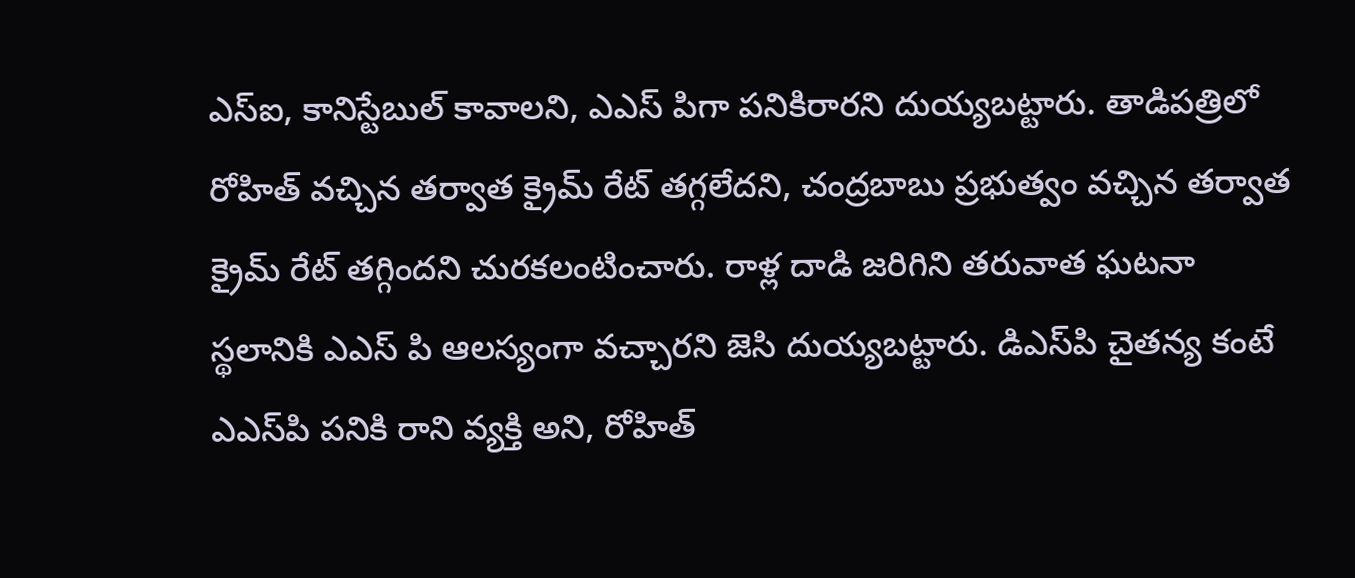ఎస్ఐ, కానిస్టేబుల్ కావాలని, ఎఎస్ పిగా పనికిరారని దుయ్యబట్టారు. తాడిపత్రిలో రోహిత్ వచ్చిన తర్వాత క్రైమ్ రేట్ తగ్గలేదని, చంద్రబాబు ప్రభుత్వం వచ్చిన తర్వాత క్రైమ్ రేట్ తగ్గిందని చురకలంటించారు. రాళ్ల దాడి జరిగిని తరువాత ఘటనా స్థలానికి ఎఎస్ పి ఆలస్యంగా వచ్చారని జెసి దుయ్యబట్టారు. డిఎస్‌పి చైతన్య కంటే ఎఎస్‌పి పనికి రాని వ్యక్తి అని, రోహిత్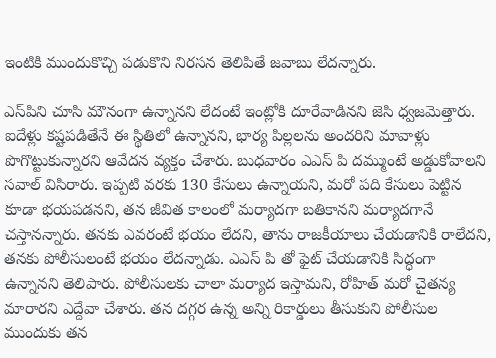ఇంటికి ముందుకొచ్చి పడుకొని నిరసన తెలిపితే జవాబు లేదన్నారు.

ఎస్‌పిని చూసి మౌనంగా ఉన్నానని లేదంటే ఇంట్లోకి దూరేవాడినని జెసి ధ్వజమెత్తారు. ఐదేళ్లు కష్టపడితేనే ఈ స్థితిలో ఉన్నానని, భార్య పిల్లలను అందరిని మావాళ్లు పొగొట్టుకున్నారని ఆవేదన వ్యక్తం చేశారు. బుధవారం ఎఎస్ పి దమ్ముంటే అడ్డుకోవాలని సవాల్ విసిరారు. ఇప్పటి వరకు 130 కేసులు ఉన్నాయని, మరో పది కేసులు పెట్టిన కూడా భయపడనని, తన జీవిత కాలంలో మర్యాదగా బతికానని మర్యాదగానే చస్తానన్నారు. తనకు ఎవరంటే భయం లేదని, తాను రాజకీయాలు చేయడానికి రాలేదని, తనకు పోలీసులంటే భయం లేదన్నాడు. ఎఎస్ పి తో ఫైట్ చేయడానికి సిద్ధంగా ఉన్నానని తెలిపారు. పోలీసులకు చాలా మర్యాద ఇస్తామని, రోహిత్ మరో చైతన్య మారారని ఎద్దేవా చేశారు. తన దగ్గర ఉన్న అన్ని రికార్డులు తీసుకుని పోలీసుల ముందుకు తన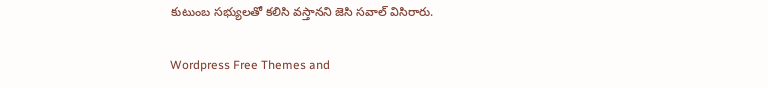కుటుంబ సభ్యులతో కలిసి వస్తానని జెసి సవాల్ విసిరారు.

Wordpress Free Themes and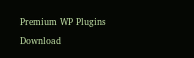Premium WP Plugins Download